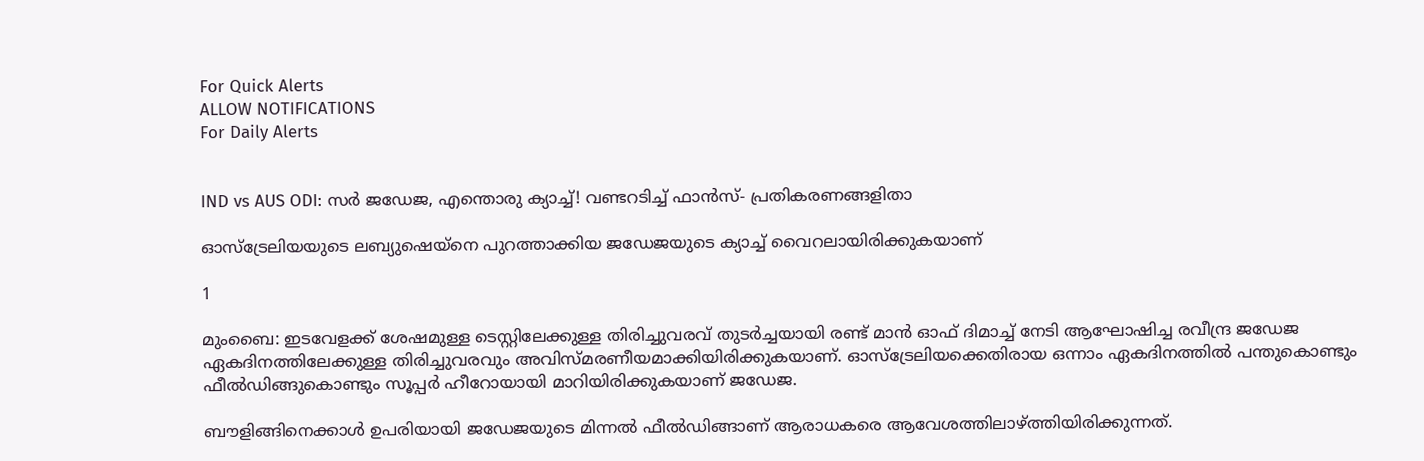For Quick Alerts
ALLOW NOTIFICATIONS
For Daily Alerts


IND vs AUS ODI: സര്‍ ജഡേജ, എന്തൊരു ക്യാച്ച്! വണ്ടറടിച്ച് ഫാന്‍സ്- പ്രതികരണങ്ങളിതാ

ഓസ്‌ട്രേലിയയുടെ ലബ്യുഷെയ്‌നെ പുറത്താക്കിയ ജഡേജയുടെ ക്യാച്ച് വൈറലായിരിക്കുകയാണ്

1

മുംബൈ: ഇടവേളക്ക് ശേഷമുള്ള ടെസ്റ്റിലേക്കുള്ള തിരിച്ചുവരവ് തുടര്‍ച്ചയായി രണ്ട് മാന്‍ ഓഫ് ദിമാച്ച് നേടി ആഘോഷിച്ച രവീന്ദ്ര ജഡേജ ഏകദിനത്തിലേക്കുള്ള തിരിച്ചുവരവും അവിസ്മരണീയമാക്കിയിരിക്കുകയാണ്. ഓസ്‌ട്രേലിയക്കെതിരായ ഒന്നാം ഏകദിനത്തില്‍ പന്തുകൊണ്ടും ഫീല്‍ഡിങ്ങുകൊണ്ടും സൂപ്പര്‍ ഹീറോയായി മാറിയിരിക്കുകയാണ് ജഡേജ.

ബൗളിങ്ങിനെക്കാള്‍ ഉപരിയായി ജഡേജയുടെ മിന്നല്‍ ഫീല്‍ഡിങ്ങാണ് ആരാധകരെ ആവേശത്തിലാഴ്ത്തിയിരിക്കുന്നത്.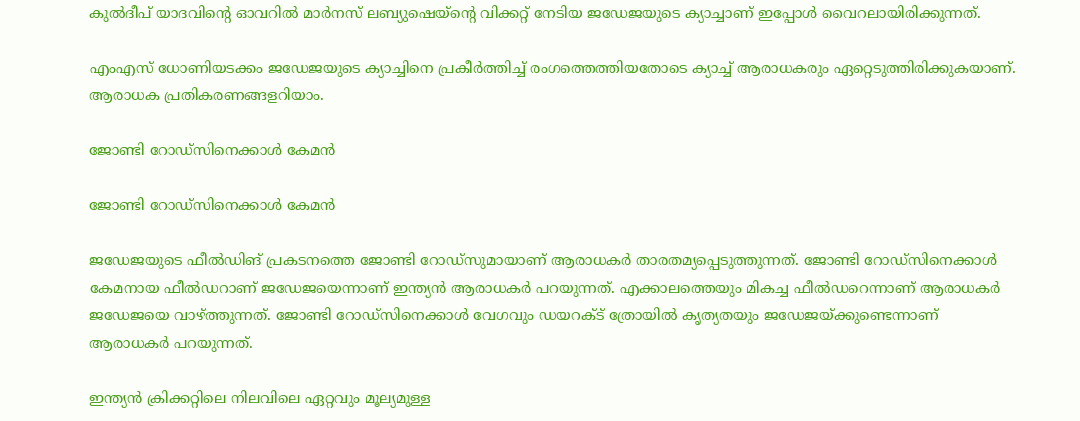കുല്‍ദീപ് യാദവിന്റെ ഓവറില്‍ മാര്‍നസ് ലബ്യുഷെയ്‌ന്റെ വിക്കറ്റ് നേടിയ ജഡേജയുടെ ക്യാച്ചാണ് ഇപ്പോള്‍ വൈറലായിരിക്കുന്നത്.

എംഎസ് ധോണിയടക്കം ജഡേജയുടെ ക്യാച്ചിനെ പ്രകീര്‍ത്തിച്ച് രംഗത്തെത്തിയതോടെ ക്യാച്ച് ആരാധകരും ഏറ്റെടുത്തിരിക്കുകയാണ്. ആരാധക പ്രതികരണങ്ങളറിയാം.

ജോണ്ടി റോഡ്‌സിനെക്കാള്‍ കേമന്‍

ജോണ്ടി റോഡ്‌സിനെക്കാള്‍ കേമന്‍

ജഡേജയുടെ ഫീല്‍ഡിങ് പ്രകടനത്തെ ജോണ്ടി റോഡ്‌സുമായാണ് ആരാധകര്‍ താരതമ്യപ്പെടുത്തുന്നത്. ജോണ്ടി റോഡ്‌സിനെക്കാള്‍ കേമനായ ഫീല്‍ഡറാണ് ജഡേജയെന്നാണ് ഇന്ത്യന്‍ ആരാധകര്‍ പറയുന്നത്. എക്കാലത്തെയും മികച്ച ഫീല്‍ഡറെന്നാണ് ആരാധകര്‍ ജഡേജയെ വാഴ്ത്തുന്നത്. ജോണ്ടി റോഡ്‌സിനെക്കാള്‍ വേഗവും ഡയറക്ട് ത്രോയില്‍ കൃത്യതയും ജഡേജയ്ക്കുണ്ടെന്നാണ് ആരാധകര്‍ പറയുന്നത്.

ഇന്ത്യന്‍ ക്രിക്കറ്റിലെ നിലവിലെ ഏറ്റവും മൂല്യമുള്ള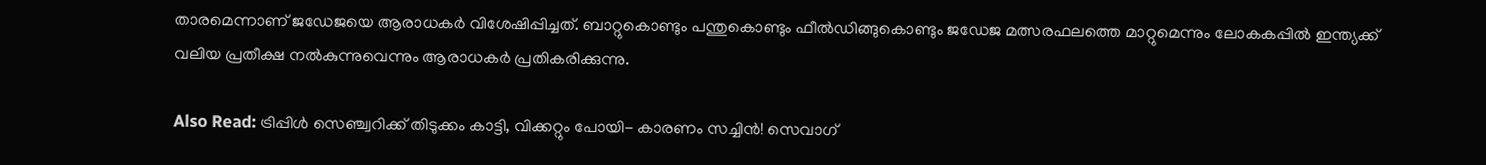താരമെന്നാണ് ജഡേജയെ ആരാധകര്‍ വിശേഷിപ്പിച്ചത്. ബാറ്റുകൊണ്ടും പന്തുകൊണ്ടും ഫീല്‍ഡിങ്ങുകൊണ്ടും ജഡേജ മത്സരഫലത്തെ മാറ്റുമെന്നും ലോകകപ്പില്‍ ഇന്ത്യക്ക് വലിയ പ്രതീക്ഷ നല്‍കുന്നുവെന്നും ആരാധകര്‍ പ്രതികരിക്കുന്നു.

Also Read: ട്രിപ്പിള്‍ സെഞ്ച്വറിക്ക് തിടുക്കം കാട്ടി, വിക്കറ്റും പോയി- കാരണം സച്ചിന്‍! സെവാഗ്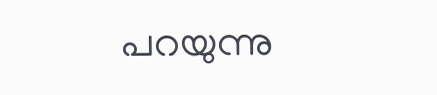പറയുന്നു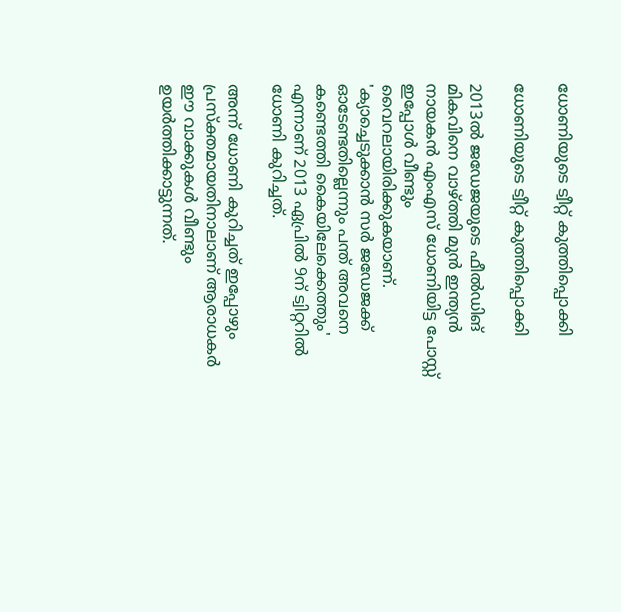ധോണിയുടെ ട്വീറ്റ് കുത്തിപ്പൊക്കി

ധോണിയുടെ ട്വീറ്റ് കുത്തിപ്പൊക്കി

2013ല്‍ ജഡേജയുടെ ഫീല്‍ഡിങ് മികവിനെ വാഴ്ത്തി മുന്‍ ഇന്ത്യന്‍ നായകന്‍ എംഎസ് ധോണിയിട്ട പോസ്റ്റ് ഇപ്പോള്‍ വീണ്ടും വൈറലായിരിക്കുകയാണ്. 'ക്യാച്ചെടുക്കാന്‍ സര്‍ ജഡേജക്ക് ഓടേണ്ടതില്ലെന്നും പന്ത് അവനെ കണ്ടെത്തി കൈയിലേക്കെത്തും' എന്നാണ് 2013 ഏപ്രില്‍ 9ന് ട്വിറ്ററില്‍ ധോണി കുറിച്ചത്.

അന്ന് ധോണി കുറിച്ചത് ഇപ്പോഴും പ്രസ്‌ക്തമായതിനാലാണ് ആരാധകര്‍ ഈ വാക്കുകള്‍ വീണ്ടും ഉയര്‍ത്തിക്കാട്ടുന്നത്.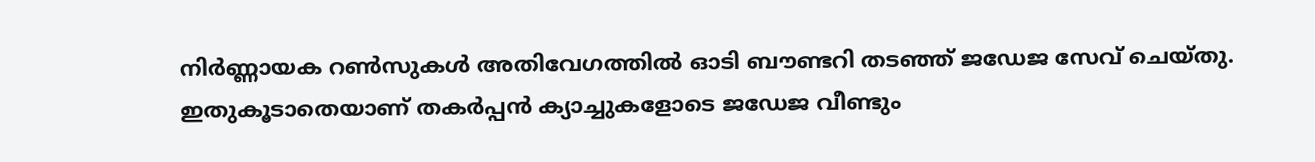നിര്‍ണ്ണായക റണ്‍സുകള്‍ അതിവേഗത്തില്‍ ഓടി ബൗണ്ടറി തടഞ്ഞ് ജഡേജ സേവ് ചെയ്തു. ഇതുകൂടാതെയാണ് തകര്‍പ്പന്‍ ക്യാച്ചുകളോടെ ജഡേജ വീണ്ടും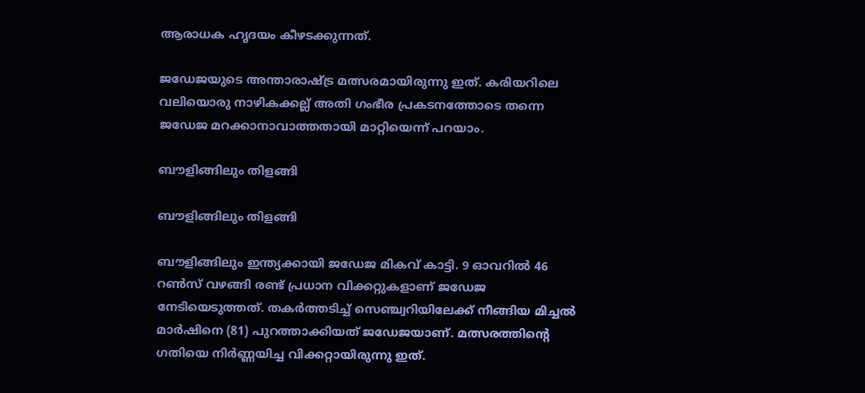ആരാധക ഹൃദയം കീഴടക്കുന്നത്.

ജഡേജയുടെ അന്താരാഷ്ട്ര മത്സരമായിരുന്നു ഇത്. കരിയറിലെ വലിയൊരു നാഴികക്കല്ല് അതി ഗംഭീര പ്രകടനത്തോടെ തന്നെ ജഡേജ മറക്കാനാവാത്തതായി മാറ്റിയെന്ന് പറയാം.

ബൗളിങ്ങിലും തിളങ്ങി

ബൗളിങ്ങിലും തിളങ്ങി

ബൗളിങ്ങിലും ഇന്ത്യക്കായി ജഡേജ മികവ് കാട്ടി. 9 ഓവറില്‍ 46 റണ്‍സ് വഴങ്ങി രണ്ട് പ്രധാന വിക്കറ്റുകളാണ് ജഡേജ നേടിയെടുത്തത്. തകര്‍ത്തടിച്ച് സെഞ്ച്വറിയിലേക്ക് നീങ്ങിയ മിച്ചല്‍ മാര്‍ഷിനെ (81) പുറത്താക്കിയത് ജഡേജയാണ്. മത്സരത്തിന്റെ ഗതിയെ നിര്‍ണ്ണയിച്ച വിക്കറ്റായിരുന്നു ഇത്.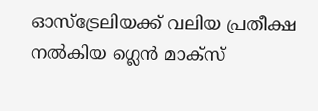ഓസ്‌ട്രേലിയക്ക് വലിയ പ്രതീക്ഷ നല്‍കിയ ഗ്ലെന്‍ മാക്‌സ്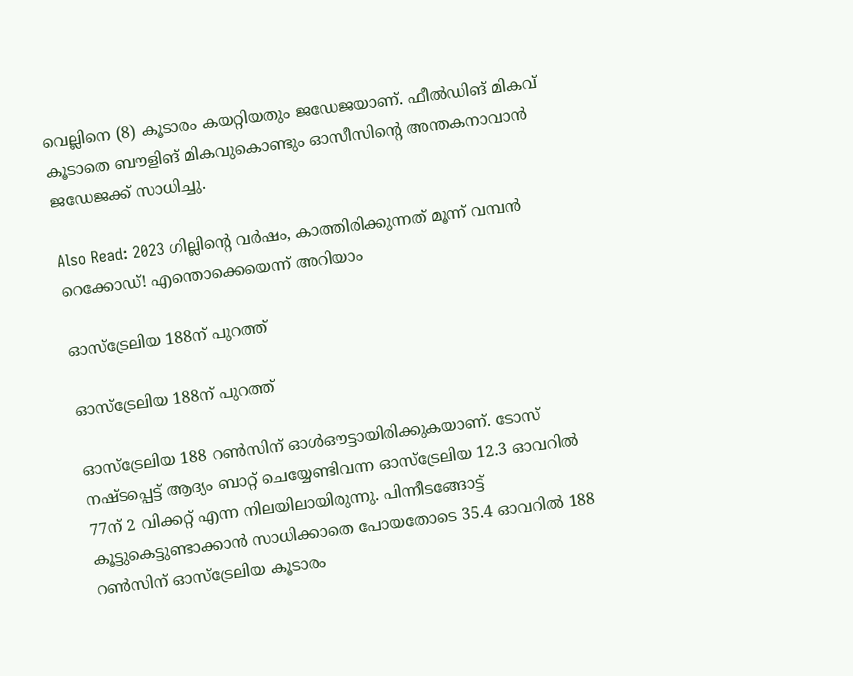വെല്ലിനെ (8) കൂടാരം കയറ്റിയതും ജഡേജയാണ്. ഫീല്‍ഡിങ് മികവ് കൂടാതെ ബൗളിങ് മികവുകൊണ്ടും ഓസീസിന്റെ അന്തകനാവാന്‍ ജഡേജക്ക് സാധിച്ചു.

Also Read: 2023 ഗില്ലിന്റെ വര്‍ഷം, കാത്തിരിക്കുന്നത് മൂന്ന് വമ്പന്‍ റെക്കോഡ്! എന്തൊക്കെയെന്ന് അറിയാം

ഓസ്‌ട്രേലിയ 188ന് പുറത്ത്

ഓസ്‌ട്രേലിയ 188ന് പുറത്ത്

ഓസ്‌ട്രേലിയ 188 റണ്‍സിന് ഓള്‍ഔട്ടായിരിക്കുകയാണ്. ടോസ് നഷ്ടപ്പെട്ട് ആദ്യം ബാറ്റ് ചെയ്യേണ്ടിവന്ന ഓസ്‌ട്രേലിയ 12.3 ഓവറില്‍ 77ന് 2 വിക്കറ്റ് എന്ന നിലയിലായിരുന്നു. പിന്നീടങ്ങോട്ട് കൂട്ടുകെട്ടുണ്ടാക്കാന്‍ സാധിക്കാതെ പോയതോടെ 35.4 ഓവറില്‍ 188 റണ്‍സിന് ഓസ്‌ട്രേലിയ കൂടാരം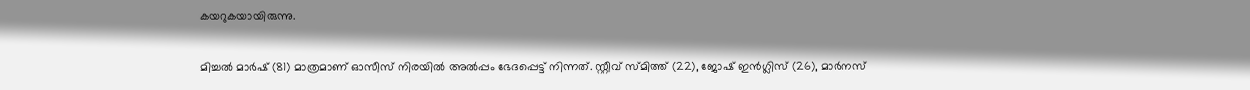കയറുകയായിരുന്നു.

മിച്ചല്‍ മാര്‍ഷ് (81) മാത്രമാണ് ഓസീസ് നിരയില്‍ അല്‍പ്പം ഭേദപ്പെട്ട് നിന്നത്. സ്റ്റീവ് സ്മിത്ത് (22), ജോഷ് ഇന്‍ഗ്ലിസ് (26), മാര്‍നസ്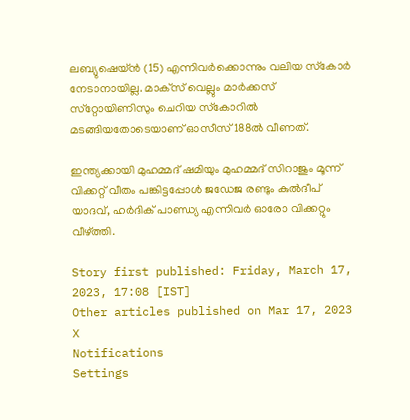ലബ്യുഷെയ്ന്‍ (15) എന്നിവര്‍ക്കൊന്നും വലിയ സ്‌കോര്‍ നേടാനായില്ല. മാക്‌സ് വെല്ലും മാര്‍ക്കസ് സ്‌റ്റോയിണിസും ചെറിയ സ്‌കോറില്‍ മടങ്ങിയതോടെയാണ് ഓസീസ് 188ല്‍ വീണത്.

ഇന്ത്യക്കായി മുഹമ്മദ് ഷമിയും മുഹമ്മദ് സിറാജും മൂന്ന് വിക്കറ്റ് വീതം പങ്കിട്ടപ്പോള്‍ ജഡേജ രണ്ടും കുല്‍ദീപ് യാദവ്, ഹര്‍ദിക് പാണ്ഡ്യ എന്നിവര്‍ ഓരോ വിക്കറ്റും വീഴ്ത്തി.

Story first published: Friday, March 17, 2023, 17:08 [IST]
Other articles published on Mar 17, 2023
X
Notifications
Settings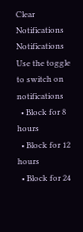Clear Notifications
Notifications
Use the toggle to switch on notifications
  • Block for 8 hours
  • Block for 12 hours
  • Block for 24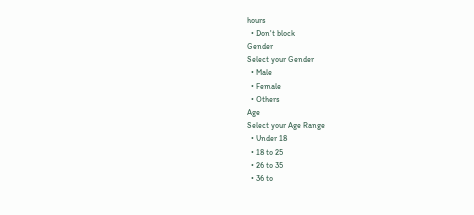hours
  • Don't block
Gender
Select your Gender
  • Male
  • Female
  • Others
Age
Select your Age Range
  • Under 18
  • 18 to 25
  • 26 to 35
  • 36 to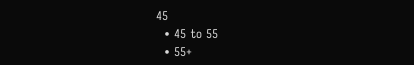45
  • 45 to 55
  • 55+